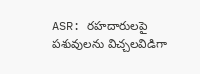ASR: రహదారులపై పశువులను విచ్చలవిడిగా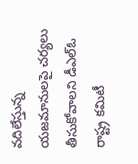వదిలేస్తున్న యజమానులపై చర్యలు తీసుకోవాలని డీఎల్ఓ రాష్ట్ర కమిటీ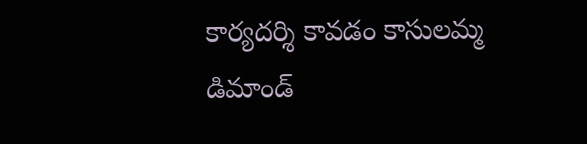కార్యదర్శి కావడం కాసులమ్మ డిమాండ్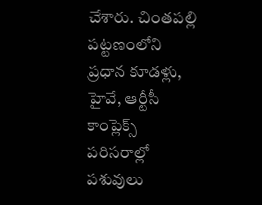చేశారు. చింతపల్లి పట్టణంలోని ప్రధాన కూడళ్లు, హైవే, ఆర్టీసీ కాంప్లెక్స్ పరిసరాల్లో పశువులు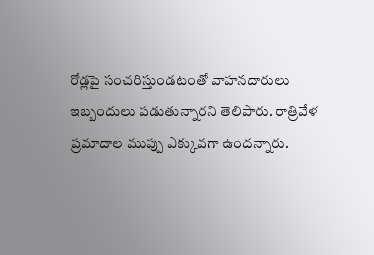రోడ్లపై సంచరిస్తుండటంతో వాహనదారులు ఇబ్బందులు పడుతున్నారని తెలిపారు. రాత్రివేళ ప్రమాదాల ముప్పు ఎక్కువగా ఉందన్నారు.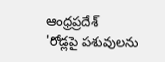ఆంధ్రప్రదేశ్
'రోడ్లపై పశువులను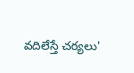వదిలేస్తే చర్యలు'